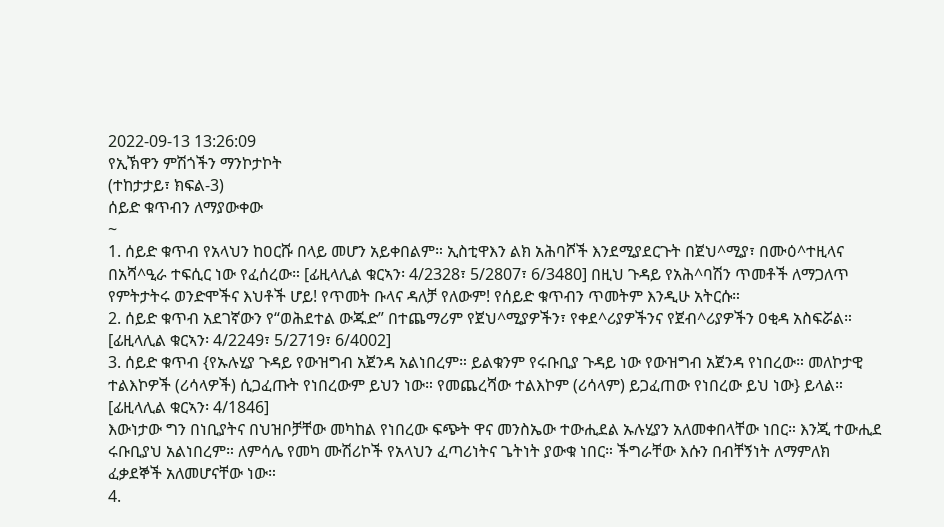2022-09-13 13:26:09
የኢኽዋን ምሽጎችን ማንኮታኮት
(ተከታታይ፣ ክፍል-3)
ሰይድ ቁጥብን ለማያውቀው
~
1. ሰይድ ቁጥብ የአላህን ከዐርሹ በላይ መሆን አይቀበልም። ኢስቲዋእን ልክ አሕባሾች እንደሚያደርጉት በጀህ^ሚያ፣ በሙዕ^ተዚላና በአሻ^ዒራ ተፍሲር ነው የፈሰረው። [ፊዚላሊል ቁርኣን፡ 4/2328፣ 5/2807፣ 6/3480] በዚህ ጉዳይ የአሕ^ባሽን ጥመቶች ለማጋለጥ የምትታትሩ ወንድሞችና እህቶች ሆይ! የጥመት ቡላና ዳለቻ የለውም! የሰይድ ቁጥብን ጥመትም እንዲሁ አትርሱ።
2. ሰይድ ቁጥብ አደገኛውን የ“ወሕደተል ውጁድ” በተጨማሪም የጀህ^ሚያዎችን፣ የቀደ^ሪያዎችንና የጀብ^ሪያዎችን ዐቂዳ አስፍሯል። [ፊዚላሊል ቁርኣን፡ 4/2249፣ 5/2719፣ 6/4002]
3. ሰይድ ቁጥብ {የኡሉሂያ ጉዳይ የውዝግብ አጀንዳ አልነበረም። ይልቁንም የሩቡቢያ ጉዳይ ነው የውዝግብ አጀንዳ የነበረው። መለኮታዊ ተልእኮዎች (ሪሳላዎች) ሲጋፈጡት የነበረውም ይህን ነው። የመጨረሻው ተልእኮም (ሪሳላም) ይጋፈጠው የነበረው ይህ ነው} ይላል። [ፊዚላሊል ቁርኣን፡ 4/1846]
እውነታው ግን በነቢያትና በህዝቦቻቸው መካከል የነበረው ፍጭት ዋና መንስኤው ተውሒደል ኡሉሂያን አለመቀበላቸው ነበር። እንጂ ተውሒደ ሩቡቢያህ አልነበረም። ለምሳሌ የመካ ሙሽሪኮች የአላህን ፈጣሪነትና ጌትነት ያውቁ ነበር። ችግራቸው እሱን በብቸኝነት ለማምለክ ፈቃደኞች አለመሆናቸው ነው።
4.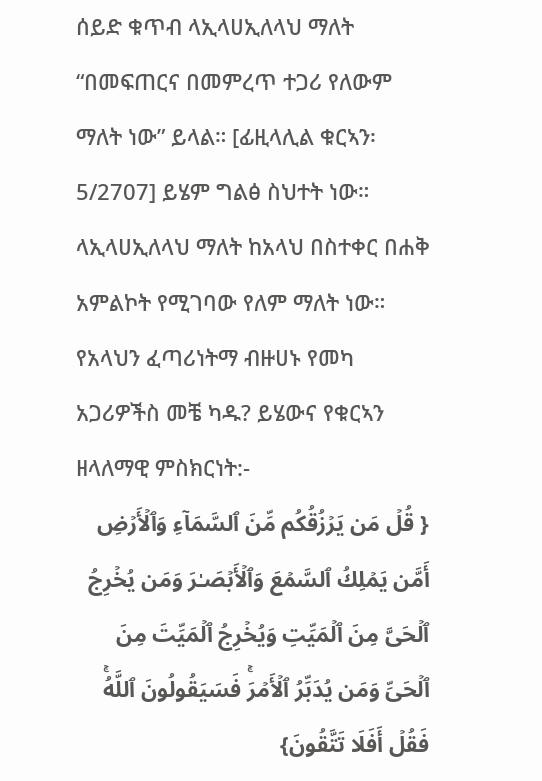ሰይድ ቁጥብ ላኢላሀኢለላህ ማለት “በመፍጠርና በመምረጥ ተጋሪ የለውም ማለት ነው” ይላል። [ፊዚላሊል ቁርኣን፡ 5/2707] ይሄም ግልፅ ስህተት ነው። ላኢላሀኢለላህ ማለት ከአላህ በስተቀር በሐቅ አምልኮት የሚገባው የለም ማለት ነው። የአላህን ፈጣሪነትማ ብዙሀኑ የመካ አጋሪዎችስ መቼ ካዱ? ይሄውና የቁርኣን ዘላለማዊ ምስክርነት:-
{ قُلۡ مَن یَرۡزُقُكُم مِّنَ ٱلسَّمَاۤءِ وَٱلۡأَرۡضِ أَمَّن یَمۡلِكُ ٱلسَّمۡعَ وَٱلۡأَبۡصَـٰرَ وَمَن یُخۡرِجُ ٱلۡحَیَّ مِنَ ٱلۡمَیِّتِ وَیُخۡرِجُ ٱلۡمَیِّتَ مِنَ ٱلۡحَیِّ وَمَن یُدَبِّرُ ٱلۡأَمۡرَۚ فَسَیَقُولُونَ ٱللَّهُۚ فَقُلۡ أَفَلَا تَتَّقُونَ}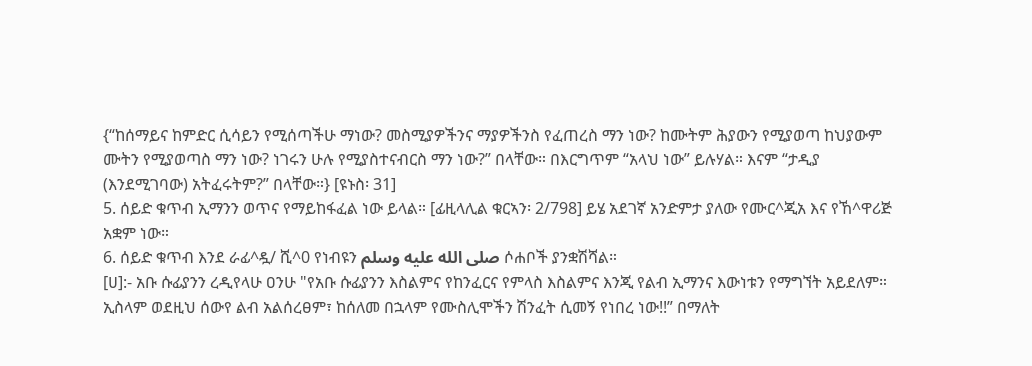{“ከሰማይና ከምድር ሲሳይን የሚሰጣችሁ ማነው? መስሚያዎችንና ማያዎችንስ የፈጠረስ ማን ነው? ከሙትም ሕያውን የሚያወጣ ከህያውም ሙትን የሚያወጣስ ማን ነው? ነገሩን ሁሉ የሚያስተናብርስ ማን ነው?” በላቸው። በእርግጥም “አላህ ነው” ይሉሃል። እናም “ታዲያ (እንደሚገባው) አትፈሩትም?” በላቸው።} [ዩኑስ፡ 31]
5. ሰይድ ቁጥብ ኢማንን ወጥና የማይከፋፈል ነው ይላል። [ፊዚላሊል ቁርኣን፡ 2/798] ይሄ አደገኛ አንድምታ ያለው የሙር^ጂአ እና የኸ^ዋሪጅ አቋም ነው።
6. ሰይድ ቁጥብ እንደ ራፊ^ዷ/ ሺ^0 የነብዩን صلى الله عليه وسلم ሶሐቦች ያንቋሽሻል።
[ሀ]:- አቡ ሱፊያንን ረዲየላሁ ዐንሁ "የአቡ ሱፊያንን እስልምና የከንፈርና የምላስ እስልምና እንጂ የልብ ኢማንና እውነቱን የማግኘት አይደለም። ኢስላም ወደዚህ ሰውየ ልብ አልሰረፀም፣ ከሰለመ በኋላም የሙስሊሞችን ሽንፈት ሲመኝ የነበረ ነው!!” በማለት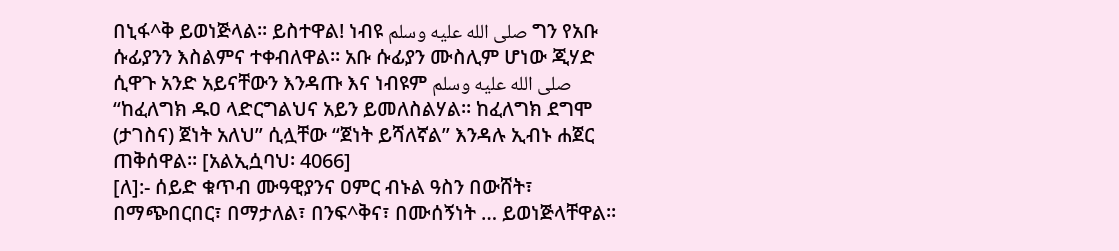በኒፋ^ቅ ይወነጅላል። ይስተዋል! ነብዩ صلى الله عليه وسلم ግን የአቡ ሱፊያንን እስልምና ተቀብለዋል። አቡ ሱፊያን ሙስሊም ሆነው ጂሃድ ሲዋጉ አንድ አይናቸውን እንዳጡ እና ነብዩም صلى الله عليه وسلم “ከፈለግክ ዱዐ ላድርግልህና አይን ይመለስልሃል። ከፈለግክ ደግሞ (ታገስና) ጀነት አለህ” ሲሏቸው “ጀነት ይሻለኛል” እንዳሉ ኢብኑ ሐጀር ጠቅሰዋል። [አልኢሷባህ፡ 4066]
[ለ]:- ሰይድ ቁጥብ ሙዓዊያንና ዐምር ብኑል ዓስን በውሸት፣ በማጭበርበር፣ በማታለል፣ በንፍ^ቅና፣ በሙሰኝነት … ይወነጅላቸዋል።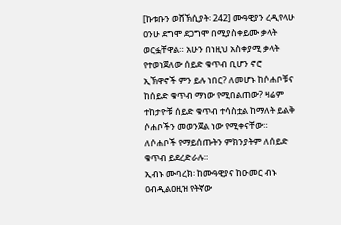[ኩቱቡን ወሸኽሲያት፡ 242] ሙዓዊያን ረዲየላሁ ዐንሁ ደግሞ ደጋግሞ በሚያስቀይሙ ቃላት ወርፏቸዋል። አሁን በነዚህ አስቀያሚ ቃላት የተወነጀለው ሰይድ ቁጥብ ቢሆን ኖሮ ኢኽዋኖች ምን ይሉ ነበር? ለመሆኑ ከሶሐቦቹና ከሰይድ ቁጥብ ማነው የሚበልጠው? ዛሬም ተከታዮቹ ሰይድ ቁጥብ ተሳስቷል ከማለት ይልቅ ሶሐቦችን መወንጀል ነው የሚቀናቸው። ለሶሐቦች የማይሰጡትን ምክንያትም ለሰይድ ቁጥብ ይደረድራሉ።
ኢብኑ ሙባረክ፡ ከሙዓዊያና ከዑመር ብኑ ዐብዲልዐዚዝ የትኛው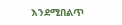እንደሚበልጥ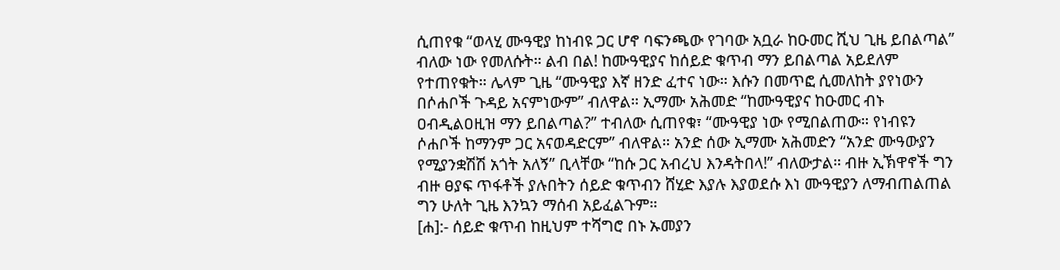ሲጠየቁ “ወላሂ ሙዓዊያ ከነብዩ ጋር ሆኖ ባፍንጫው የገባው አቧራ ከዑመር ሺህ ጊዜ ይበልጣል” ብለው ነው የመለሱት። ልብ በል! ከሙዓዊያና ከሰይድ ቁጥብ ማን ይበልጣል አይደለም የተጠየቁት። ሌላም ጊዜ “ሙዓዊያ እኛ ዘንድ ፈተና ነው። እሱን በመጥፎ ሲመለከት ያየነውን በሶሐቦች ጉዳይ አናምነውም” ብለዋል። ኢማሙ አሕመድ “ከሙዓዊያና ከዑመር ብኑ ዐብዲልዐዚዝ ማን ይበልጣል?” ተብለው ሲጠየቁ፣ “ሙዓዊያ ነው የሚበልጠው። የነብዩን ሶሐቦች ከማንም ጋር አናወዳድርም” ብለዋል። አንድ ሰው ኢማሙ አሕመድን “አንድ ሙዓውያን የሚያንቋሽሽ አጎት አለኝ” ቢላቸው “ከሱ ጋር አብረህ እንዳትበላ!” ብለውታል። ብዙ ኢኽዋኖች ግን ብዙ ፀያፍ ጥፋቶች ያሉበትን ሰይድ ቁጥብን ሸሂድ እያሉ እያወደሱ እነ ሙዓዊያን ለማብጠልጠል ግን ሁለት ጊዜ እንኳን ማሰብ አይፈልጉም።
[ሐ]:- ሰይድ ቁጥብ ከዚህም ተሻግሮ በኑ ኡመያን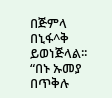በጅምላ በኒፋ^ቅ ይወነጅላል፡፡ “በኑ ኡመያ በጥቅሉ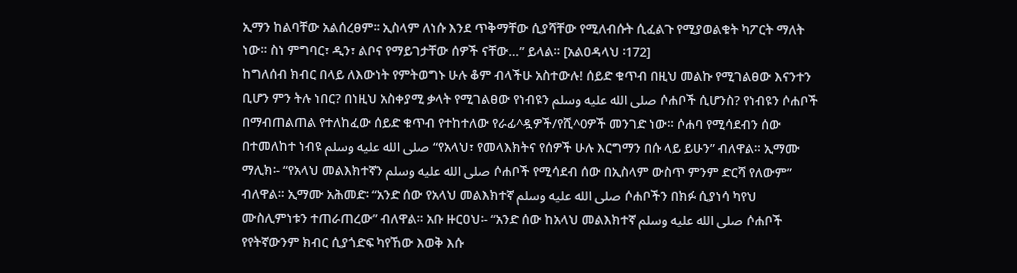ኢማን ከልባቸው አልሰረፀም፡፡ ኢስላም ለነሱ እንደ ጥቅማቸው ሲያሻቸው የሚለብሱት ሲፈልጉ የሚያወልቁት ካፖርት ማለት ነው። ስነ ምግባር፣ ዲን፣ ልቦና የማይገታቸው ሰዎች ናቸው…” ይላል። [አልዐዳላህ ፡172]
ከግለሰብ ክብር በላይ ለእውነት የምትወግኑ ሁሉ ቆም ብላችሁ አስተውሉ! ሰይድ ቁጥብ በዚህ መልኩ የሚገልፀው እናንተን ቢሆን ምን ትሉ ነበር? በነዚህ አስቀያሚ ቃላት የሚገልፀው የነብዩን صلى الله عليه وسلم ሶሐቦች ሲሆንስ? የነብዩን ሶሐቦች በማብጠልጠል የተለከፈው ሰይድ ቁጥብ የተከተለው የራፊ^ዷዎች/የሺ^0ዎች መንገድ ነው። ሶሐባ የሚሳደብን ሰው በተመለከተ ነብዩ صلى الله عليه وسلم “የአላህ፣ የመላእክትና የሰዎች ሁሉ እርግማን በሱ ላይ ይሁን” ብለዋል። ኢማሙ ማሊክ፡- “የአላህ መልእክተኛን صلى الله عليه وسلم ሶሐቦች የሚሳደብ ሰው በኢስላም ውስጥ ምንም ድርሻ የለውም” ብለዋል። ኢማሙ አሕመድ፡ “አንድ ሰው የአላህ መልእክተኛ صلى الله عليه وسلم ሶሐቦችን በክፉ ሲያነሳ ካየህ ሙስሊምነቱን ተጠራጠረው” ብለዋል። አቡ ዙርዐህ፡- “አንድ ሰው ከአላህ መልእክተኛ صلى الله عليه وسلم ሶሐቦች የየትኛውንም ክብር ሲያጎድፍ ካየኸው እወቅ እሱ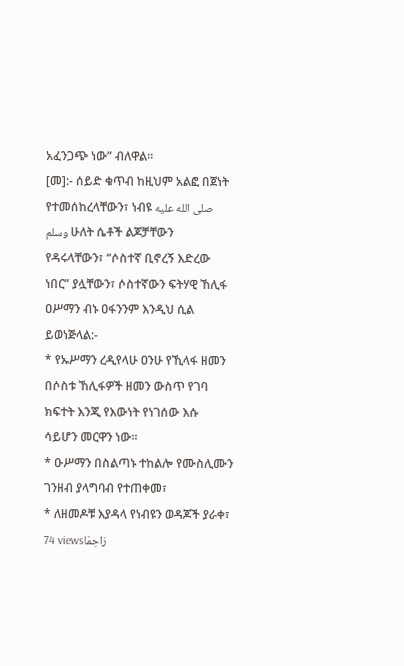አፈንጋጭ ነው” ብለዋል።
[መ]:- ሰይድ ቁጥብ ከዚህም አልፎ በጀነት የተመሰከረላቸውን፣ ነብዩ صلى الله عليه وسلم ሁለት ሴቶች ልጆቻቸውን የዳሩላቸውን፣ “ሶስተኛ ቢኖረኝ እድረው ነበር” ያሏቸውን፣ ሶስተኛውን ፍትሃዊ ኸሊፋ ዐሥማን ብኑ ዐፋንንም እንዲህ ሲል ይወነጅላል:-
* የኡሥማን ረዲየላሁ ዐንሁ የኺላፋ ዘመን በሶስቱ ኸሊፋዎች ዘመን ውስጥ የገባ ክፍተት እንጂ የእውነት የነገሰው እሱ ሳይሆን መርዋን ነው።
* ዑሥማን በስልጣኑ ተከልሎ የሙስሊሙን ገንዘብ ያላግባብ የተጠቀመ፣
* ለዘመዶቹ እያዳላ የነብዩን ወዳጆች ያራቀ፣
74 viewsرَاحِمَا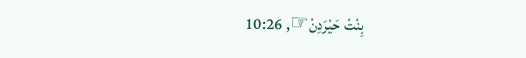بِنْتْ حَيْرَدِنْ☞, 10:26